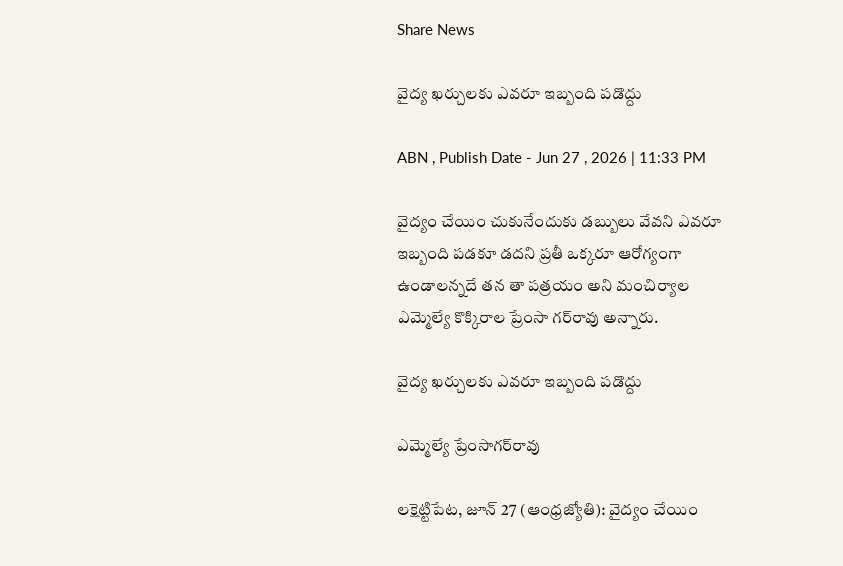Share News

వైద్య ఖర్చులకు ఎవరూ ఇబ్బంది పడొద్దు

ABN , Publish Date - Jun 27 , 2026 | 11:33 PM

వైద్యం చేయిం చుకునేందుకు డబ్బులు వేవని ఎవరూ ఇబ్బంది పడకూ డదని ప్రతీ ఒక్కరూ ఆరోగ్యంగా ఉండాలన్నదే తన తా పత్రయం అని మంచిర్యాల ఎమ్మెల్యే కొక్కిరాల ప్రేంసా గర్‌రావు అన్నారు.

వైద్య ఖర్చులకు ఎవరూ ఇబ్బంది పడొద్దు

ఎమ్మెల్యే ప్రేంసాగర్‌రావు

లక్షెట్టిపేట, జూన్‌ 27 (ఆంధ్రజ్యోతి): వైద్యం చేయిం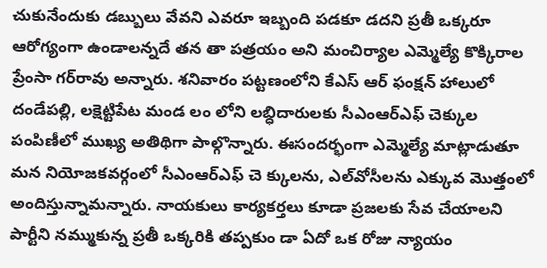చుకునేందుకు డబ్బులు వేవని ఎవరూ ఇబ్బంది పడకూ డదని ప్రతీ ఒక్కరూ ఆరోగ్యంగా ఉండాలన్నదే తన తా పత్రయం అని మంచిర్యాల ఎమ్మెల్యే కొక్కిరాల ప్రేంసా గర్‌రావు అన్నారు. శనివారం పట్టణంలోని కేఎస్‌ ఆర్‌ ఫంక్షన్‌ హాలులో దండేపల్లి, లక్షెట్టిపేట మండ లం లోని లబ్ధిదారులకు సీఎంఆర్‌ఎఫ్‌ చెక్కుల పంపిణీలో ముఖ్య అతిథిగా పాల్గొన్నారు. ఈసందర్భంగా ఎమ్మెల్యే మాట్లాడుతూ మన నియోజకవర్గంలో సీఎంఆర్‌ఎఫ్‌ చె క్కులను, ఎల్‌వోసీలను ఎక్కువ మొత్తంలో అందిస్తున్నామన్నారు. నాయకులు కార్యకర్తలు కూడా ప్రజలకు సేవ చేయాలని పార్టీని నమ్ముకున్న ప్రతీ ఒక్కరికి తప్పకుం డా ఏదో ఒక రోజు న్యాయం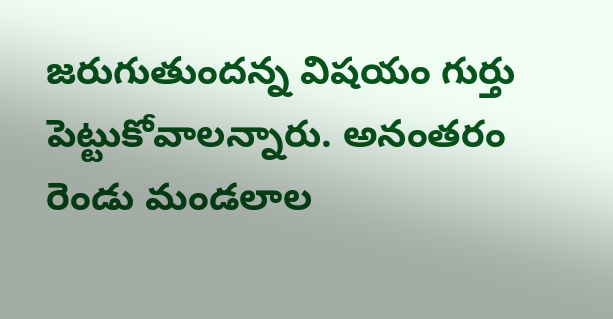జరుగుతుందన్న విషయం గుర్తు పెట్టుకోవాలన్నారు. అనంతరం రెండు మండలాల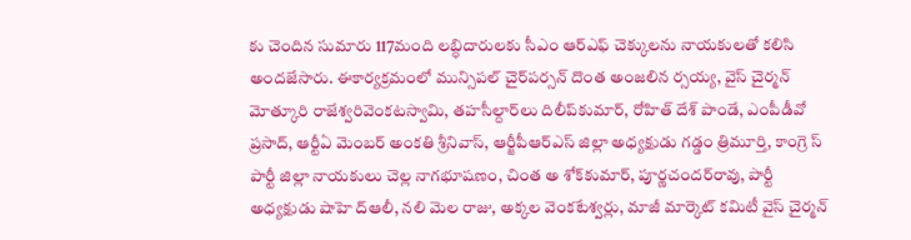కు చెందిన సుమారు 117మంది లబ్ధిదారులకు సీఎం ఆర్‌ఎఫ్‌ చెక్కులను నాయకులతో కలిసి అందజేసారు. ఈకార్యక్రమంలో మున్సిపల్‌ చైర్‌పర్సన్‌ దొంత అంజలిన ర్సయ్య, వైస్‌ చైర్మన్‌ మోత్కూరి రాజేశ్వరివెంకటస్వామి, తహసీల్దార్‌లు దిలీప్‌కుమార్‌, రోహిత్‌ దేశ్‌ పాండే, ఎంపీడీవో ప్రసాద్‌, ఆర్టీఏ మెంబర్‌ అంకతి శ్రీనివాస్‌, ఆర్జీపీఆర్‌ఎస్‌ జిల్లా అధ్యక్షుడు గడ్డం త్రిమూర్తి, కాంగ్రె స్‌ పార్టీ జిల్లా నాయకులు చెల్ల నాగభూషణం, చింత అ శోక్‌కుమార్‌, పూర్ణచందర్‌రావు, పార్టీ అధ్యక్షుడు షాహె ద్‌ఆలీ, నలి మెల రాజు, అక్కల వెంకటేశ్వర్లు, మాజీ మార్కెట్‌ కమిటీ వైస్‌ చైర్మన్‌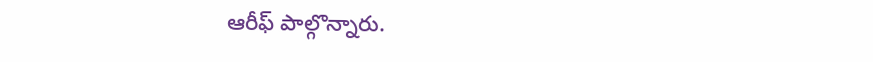ఆరీఫ్‌ పాల్గొన్నారు.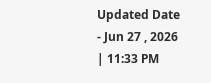Updated Date - Jun 27 , 2026 | 11:33 PM